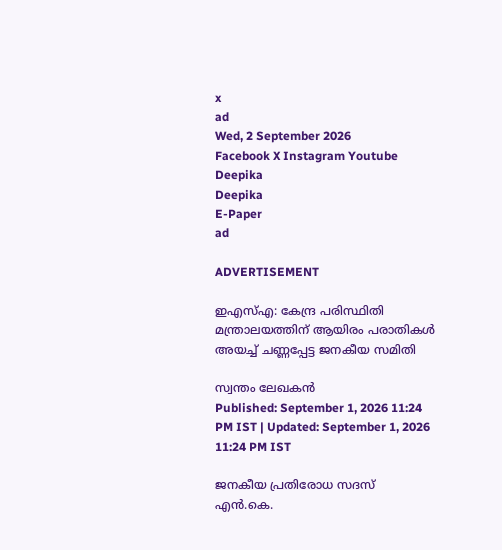x
ad
Wed, 2 September 2026
Facebook X Instagram Youtube
Deepika
Deepika
E-Paper
ad

ADVERTISEMENT

ഇഎസ്എ: കേന്ദ്ര പരിസ്ഥിതി മന്ത്രാലയത്തിന് ആയിരം പരാതികള്‍ അയച്ച് ചണ്ണപ്പേട്ട ജനകീയ സമിതി

സ്വന്തം ലേഖകൻ
Published: September 1, 2026 11:24 PM IST | Updated: September 1, 2026 11:24 PM IST

ജനകീയ പ്രതിരോധ സദസ് എന്‍.കെ.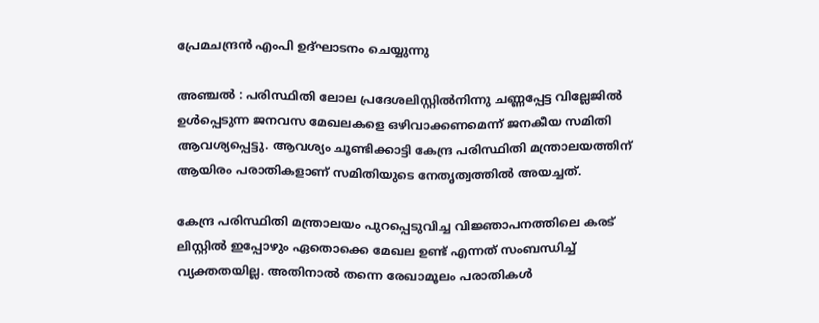പ്രേമചന്ദ്രന്‍ എംപി ഉദ്ഘാടനം ചെയ്യുന്നു

അഞ്ചല്‍ : പരിസ്ഥിതി ലോല പ്രദേശലിസ്റ്റില്‍നിന്നു ചണ്ണപ്പേട്ട വില്ലേജില്‍ ഉള്‍പ്പെടുന്ന ജനവസ മേഖലകളെ ഒഴിവാക്കണമെന്ന് ജനകീയ സമിതി ആവശ്യപ്പെട്ടു. ആവശ്യം ചൂണ്ടിക്കാട്ടി കേന്ദ്ര പരിസ്ഥിതി മന്ത്രാലയത്തിന് ആയിരം പരാതികളാണ് സമിതിയുടെ നേതൃത്വത്തില്‍ അയച്ചത്.

കേന്ദ്ര പരിസ്ഥിതി മന്ത്രാലയം പുറപ്പെടുവിച്ച വിജ്ഞാപനത്തിലെ കരട് ലിസ്റ്റില്‍ ഇപ്പോഴും ഏതൊക്കെ മേഖല ഉണ്ട് എന്നത് സംബന്ധിച്ച് വ്യക്തതയില്ല. അതിനാല്‍ തന്നെ രേഖാമൂലം പരാതികള്‍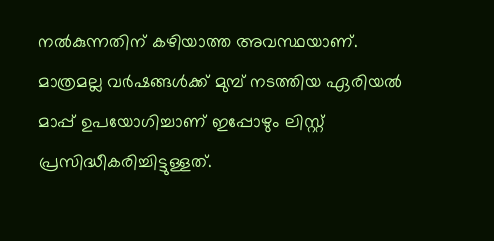നല്‍കുന്നതിന് കഴിയാത്ത അവസ്ഥയാണ്. മാത്രമല്ല വര്‍ഷങ്ങള്‍ക്ക് മുമ്പ് നടത്തിയ ഏരിയല്‍ മാപ്പ് ഉപയോഗിച്ചാണ് ഇപ്പോഴും ലിസ്റ്റ് പ്രസിദ്ധീകരിച്ചിട്ടുള്ളത്.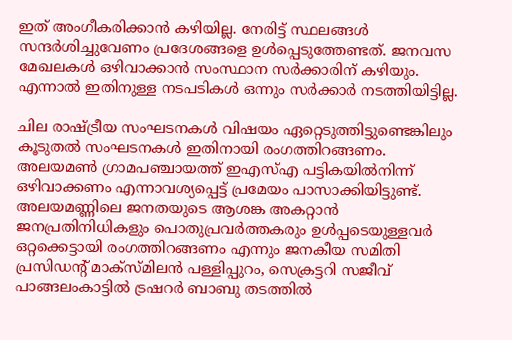ഇത് അംഗീകരിക്കാന്‍ കഴിയില്ല. നേരിട്ട് സ്ഥലങ്ങള്‍ സന്ദര്‍ശിച്ചുവേണം പ്രദേശങ്ങളെ ഉള്‍പ്പെടുത്തേണ്ടത്. ജനവസ മേഖലകള്‍ ഒഴിവാക്കാന്‍ സംസ്ഥാന സര്‍ക്കാരിന് കഴിയും. എന്നാല്‍ ഇതിനുള്ള നടപടികള്‍ ഒന്നും സര്‍ക്കാര്‍ നടത്തിയിട്ടില്ല.

ചില രാഷ്‌ട്രീയ സംഘടനകള്‍ വിഷയം ഏറ്റെടുത്തിട്ടുണ്ടെങ്കിലും കൂടുതല്‍ സംഘടനകള്‍ ഇതിനായി രംഗത്തിറങ്ങണം. അലയമണ്‍ ഗ്രാമപഞ്ചായത്ത് ഇഎസ്എ പട്ടികയില്‍നിന്ന് ഒഴിവാക്കണം എന്നാവശ്യപ്പെട്ട് പ്രമേയം പാസാക്കിയിട്ടുണ്ട്. അലയമണ്ണിലെ ജനതയുടെ ആശങ്ക അകറ്റാന്‍ ജനപ്രതിനിധികളും പൊതുപ്രവര്‍ത്തകരും ഉള്‍പ്പടെയുള്ളവര്‍ ഒറ്റക്കെട്ടായി രംഗത്തിറങ്ങണം എന്നും ജനകീയ സമിതി പ്രസിഡന്‍റ് മാക്‌സ്മിലന്‍ പള്ളിപ്പുറം, സെക്രട്ടറി സജീവ് പാങ്ങലംകാട്ടില്‍ ട്രഷറര്‍ ബാബു തടത്തില്‍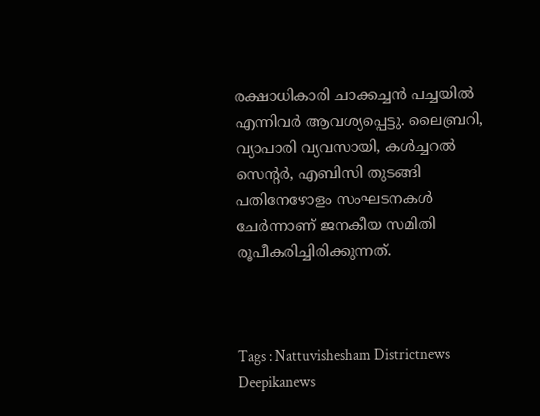രക്ഷാധികാരി ചാക്കച്ചന്‍ പച്ചയില്‍ എന്നിവര്‍ ആവശ്യപ്പെട്ടു. ലൈബ്രറി, വ്യാപാരി വ്യവസായി, കള്‍ച്ചറല്‍ സെന്‍റര്‍, എബിസി തുടങ്ങി പതിനേഴോളം സംഘടനകള്‍ ചേര്‍ന്നാണ് ജനകീയ സമിതി രൂപീകരിച്ചിരിക്കുന്നത്.



Tags : Nattuvishesham Districtnews Deepikanews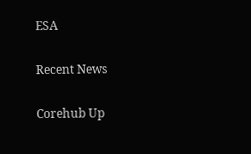ESA

Recent News

Corehub Up